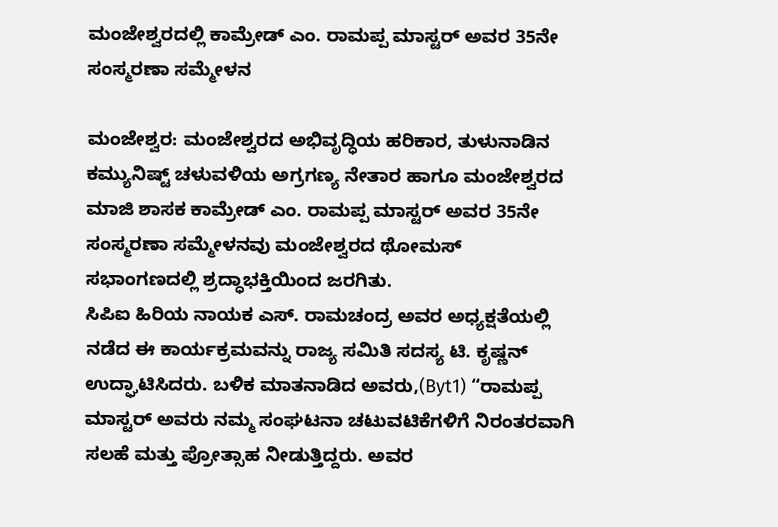ಮಂಜೇಶ್ವರದಲ್ಲಿ ಕಾಮ್ರೇಡ್ ಎಂ. ರಾಮಪ್ಪ ಮಾಸ್ಟರ್ ಅವರ 35ನೇ ಸಂಸ್ಮರಣಾ ಸಮ್ಮೇಳನ

ಮಂಜೇಶ್ವರ: ಮಂಜೇಶ್ವರದ ಅಭಿವೃದ್ಧಿಯ ಹರಿಕಾರ, ತುಳುನಾಡಿನ ಕಮ್ಯುನಿಷ್ಟ್ ಚಳುವಳಿಯ ಅಗ್ರಗಣ್ಯ ನೇತಾರ ಹಾಗೂ ಮಂಜೇಶ್ವರದ ಮಾಜಿ ಶಾಸಕ ಕಾಮ್ರೇಡ್ ಎಂ. ರಾಮಪ್ಪ ಮಾಸ್ಟರ್ ಅವರ 35ನೇ ಸಂಸ್ಮರಣಾ ಸಮ್ಮೇಳನವು ಮಂಜೇಶ್ವರದ ಥೋಮಸ್ ಸಭಾಂಗಣದಲ್ಲಿ ಶ್ರದ್ಧಾಭಕ್ತಿಯಿಂದ ಜರಗಿತು.
ಸಿಪಿಐ ಹಿರಿಯ ನಾಯಕ ಎಸ್. ರಾಮಚಂದ್ರ ಅವರ ಅಧ್ಯಕ್ಷತೆಯಲ್ಲಿ ನಡೆದ ಈ ಕಾರ್ಯಕ್ರಮವನ್ನು ರಾಜ್ಯ ಸಮಿತಿ ಸದಸ್ಯ ಟಿ. ಕೃಷ್ಣನ್ ಉದ್ಘಾಟಿಸಿದರು. ಬಳಿಕ ಮಾತನಾಡಿದ ಅವರು,(Byt1) “ರಾಮಪ್ಪ ಮಾಸ್ಟರ್ ಅವರು ನಮ್ಮ ಸಂಘಟನಾ ಚಟುವಟಿಕೆಗಳಿಗೆ ನಿರಂತರವಾಗಿ ಸಲಹೆ ಮತ್ತು ಪ್ರೋತ್ಸಾಹ ನೀಡುತ್ತಿದ್ದರು. ಅವರ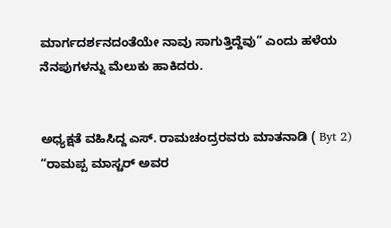ಮಾರ್ಗದರ್ಶನದಂತೆಯೇ ನಾವು ಸಾಗುತ್ತಿದ್ದೆವು” ಎಂದು ಹಳೆಯ ನೆನಪುಗಳನ್ನು ಮೆಲುಕು ಹಾಕಿದರು.


ಅಧ್ಯಕ್ಷತೆ ವಹಿಸಿದ್ದ ಎಸ್. ರಾಮಚಂದ್ರರವರು ಮಾತನಾಡಿ ( Byt 2) “ರಾಮಪ್ಪ ಮಾಸ್ಟರ್ ಅವರ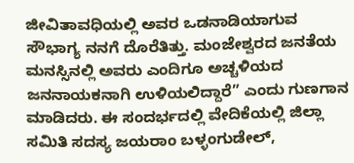ಜೀವಿತಾವಧಿಯಲ್ಲಿ ಅವರ ಒಡನಾಡಿಯಾಗುವ ಸೌಭಾಗ್ಯ ನನಗೆ ದೊರೆತಿತ್ತು. ಮಂಜೇಶ್ವರದ ಜನತೆಯ ಮನಸ್ಸಿನಲ್ಲಿ ಅವರು ಎಂದಿಗೂ ಅಚ್ಚಳಿಯದ ಜನನಾಯಕನಾಗಿ ಉಳಿಯಲಿದ್ದಾರೆ” ಎಂದು ಗುಣಗಾನ ಮಾಡಿದರು. ಈ ಸಂದರ್ಭದಲ್ಲಿ ವೇದಿಕೆಯಲ್ಲಿ ಜಿಲ್ಲಾ ಸಮಿತಿ ಸದಸ್ಯ ಜಯರಾಂ ಬಳ್ಳಂಗುಡೇಲ್,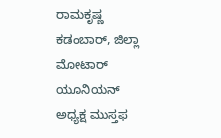ರಾಮಕೃಷ್ಣ ಕಡಂಬಾರ್, ಜಿಲ್ಲಾ ಮೋಟಾರ್ ಯೂನಿಯನ್ ಅಧ್ಯಕ್ಷ ಮುಸ್ತಫ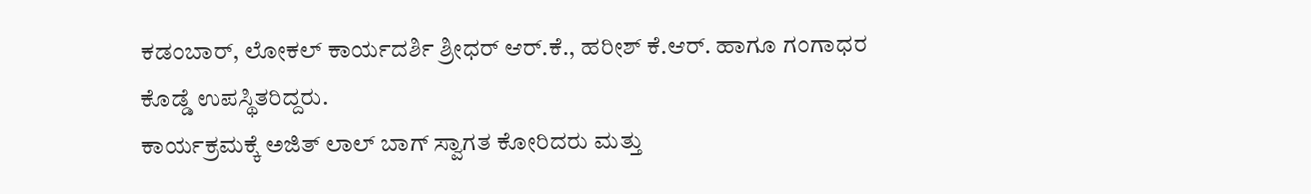ಕಡಂಬಾರ್, ಲೋಕಲ್ ಕಾರ್ಯದರ್ಶಿ ಶ್ರೀಧರ್ ಆರ್.ಕೆ., ಹರೀಶ್ ಕೆ.ಆರ್. ಹಾಗೂ ಗಂಗಾಧರ ಕೊಡ್ಡೆ ಉಪಸ್ಥಿತರಿದ್ದರು.
ಕಾರ್ಯಕ್ರಮಕ್ಕೆ ಅಜಿತ್ ಲಾಲ್ ಬಾಗ್ ಸ್ವಾಗತ ಕೋರಿದರು ಮತ್ತು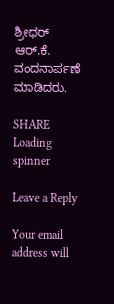ಶ್ರೀಧರ್ ಆರ್.ಕೆ. ವಂದನಾರ್ಪಣೆ ಮಾಡಿದರು.

SHARE
Loading spinner

Leave a Reply

Your email address will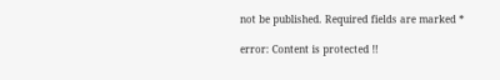not be published. Required fields are marked *

error: Content is protected !!